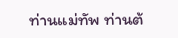ท่านแม่ทัพ ท่านต้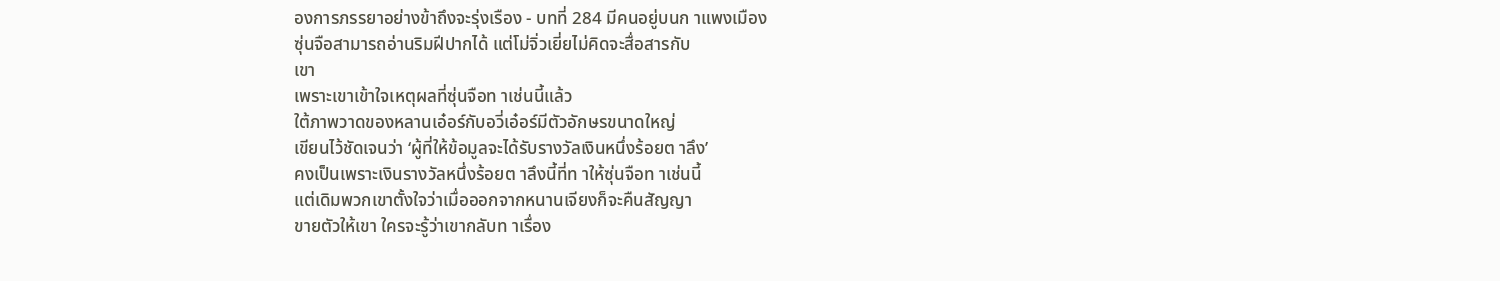องการภรรยาอย่างข้าถึงจะรุ่งเรือง - บทที่ 284 มีคนอยู่บนก าแพงเมือง
ซุ่นจือสามารถอ่านริมฝีปากได้ แต่โม่จิ่วเยี่ยไม่คิดจะสื่อสารกับ
เขา
เพราะเขาเข้าใจเหตุผลที่ซุ่นจือท าเช่นนี้แล้ว
ใต้ภาพวาดของหลานเอ๋อร์กับอวี่เอ๋อร์มีตัวอักษรขนาดใหญ่
เขียนไว้ชัดเจนว่า ‘ผู้ที่ให้ข้อมูลจะได้รับรางวัลเงินหนึ่งร้อยต าลึง’
คงเป็นเพราะเงินรางวัลหนึ่งร้อยต าลึงนี้ที่ท าให้ซุ่นจือท าเช่นนี้
แต่เดิมพวกเขาตั้งใจว่าเมื่อออกจากหนานเจียงก็จะคืนสัญญา
ขายตัวให้เขา ใครจะรู้ว่าเขากลับท าเรื่อง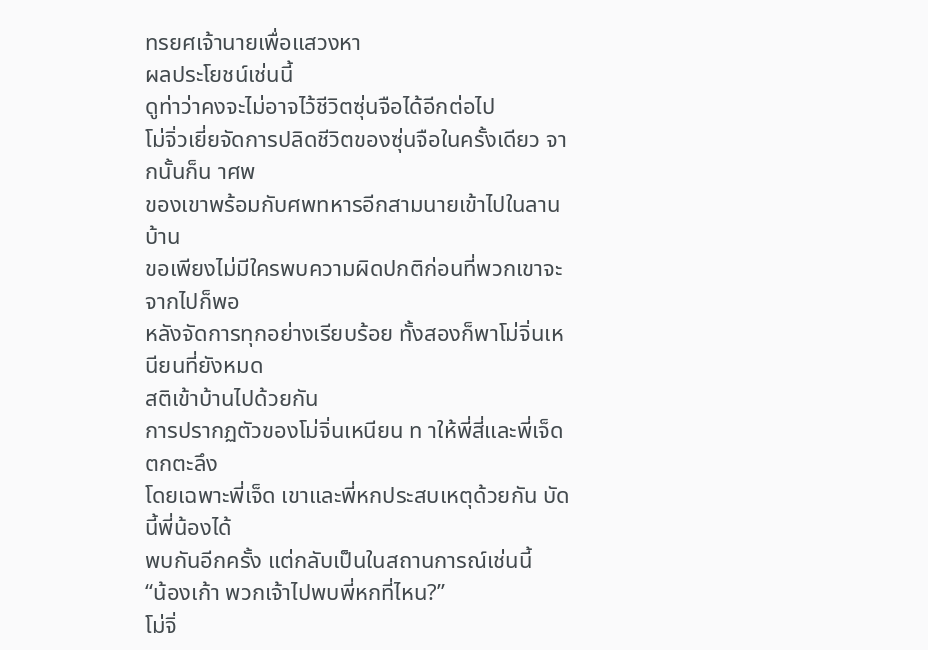ทรยศเจ้านายเพื่อแสวงหา
ผลประโยชน์เช่นนี้
ดูท่าว่าคงจะไม่อาจไว้ชีวิตซุ่นจือได้อีกต่อไป
โม่จิ่วเยี่ยจัดการปลิดชีวิตของซุ่นจือในครั้งเดียว จากนั้นก็น าศพ
ของเขาพร้อมกับศพทหารอีกสามนายเข้าไปในลานบ้าน
ขอเพียงไม่มีใครพบความผิดปกติก่อนที่พวกเขาจะจากไปก็พอ
หลังจัดการทุกอย่างเรียบร้อย ทั้งสองก็พาโม่จิ่นเหนียนที่ยังหมด
สติเข้าบ้านไปด้วยกัน
การปรากฏตัวของโม่จิ่นเหนียน ท าให้พี่สี่และพี่เจ็ดตกตะลึง
โดยเฉพาะพี่เจ็ด เขาและพี่หกประสบเหตุด้วยกัน บัดนี้พี่น้องได้
พบกันอีกครั้ง แต่กลับเป็นในสถานการณ์เช่นนี้
“น้องเก้า พวกเจ้าไปพบพี่หกที่ไหน?”
โม่จิ่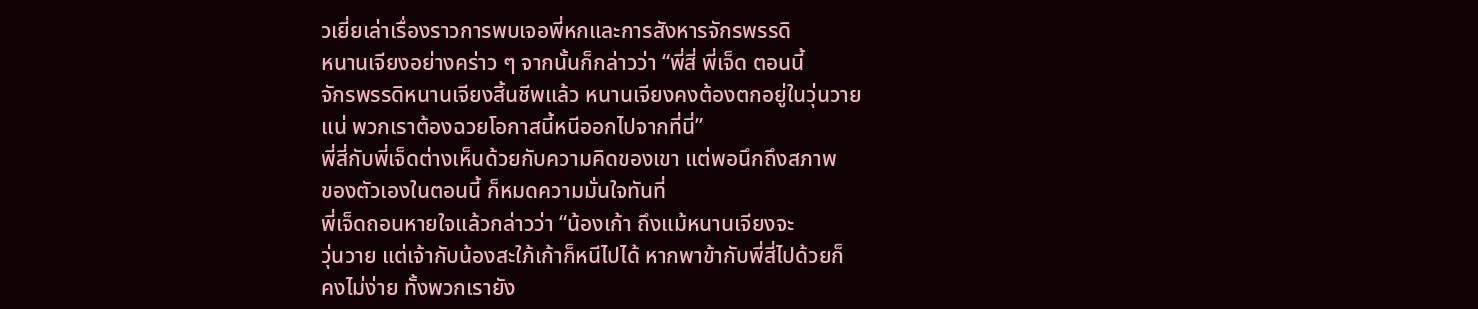วเยี่ยเล่าเรื่องราวการพบเจอพี่หกและการสังหารจักรพรรดิ
หนานเจียงอย่างคร่าว ๆ จากนั้นก็กล่าวว่า “พี่สี่ พี่เจ็ด ตอนนี้
จักรพรรดิหนานเจียงสิ้นชีพแล้ว หนานเจียงคงต้องตกอยู่ในวุ่นวาย
แน่ พวกเราต้องฉวยโอกาสนี้หนีออกไปจากที่นี่”
พี่สี่กับพี่เจ็ดต่างเห็นด้วยกับความคิดของเขา แต่พอนึกถึงสภาพ
ของตัวเองในตอนนี้ ก็หมดความมั่นใจทันที่
พี่เจ็ดถอนหายใจแล้วกล่าวว่า “น้องเก้า ถึงแม้หนานเจียงจะ
วุ่นวาย แต่เจ้ากับน้องสะใภ้เก้าก็หนีไปได้ หากพาข้ากับพี่สี่ไปด้วยก็
คงไม่ง่าย ทั้งพวกเรายัง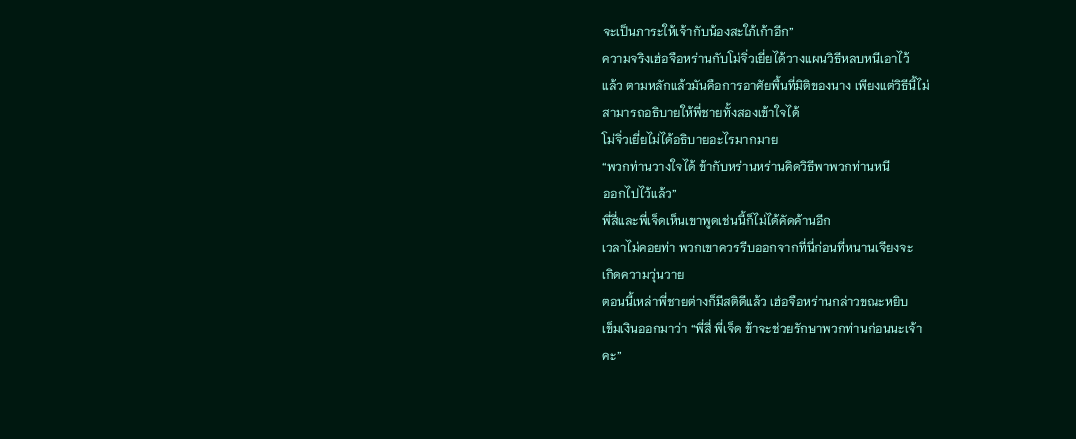จะเป็นภาระให้เจ้ากับน้องสะใภ้เก้าอีก”
ความจริงเฮ่อจือหร่านกับโม่จิ่วเยี่ยได้วางแผนวิธีหลบหนีเอาไว้
แล้ว ตามหลักแล้วมันคือการอาศัยพื้นที่มิติของนาง เพียงแต่วิธีนี้ไม่
สามารถอธิบายให้พี่ชายทั้งสองเข้าใจได้
โม่จิ่วเยี่ยไม่ได้อธิบายอะไรมากมาย
“พวกท่านวางใจได้ ข้ากับหร่านหร่านคิดวิธีพาพวกท่านหนี
ออกไปไว้แล้ว”
พี่สี่และพี่เจ็ดเห็นเขาพูดเช่นนี้ก็ไม่ได้คัดค้านอีก
เวลาไม่คอยท่า พวกเขาควรรีบออกจากที่นี่ก่อนที่หนานเจียงจะ
เกิดความวุ่นวาย
ตอนนี้เหล่าพี่ชายต่างก็มีสติดีแล้ว เฮ่อจือหร่านกล่าวขณะหยิบ
เข็มเงินออกมาว่า “พี่สี่ พี่เจ็ด ข้าจะช่วยรักษาพวกท่านก่อนนะเจ้า
คะ”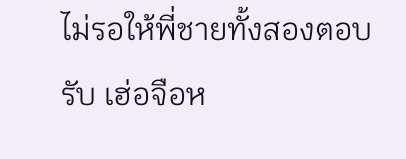ไม่รอให้พี่ชายทั้งสองตอบรับ เฮ่อจือห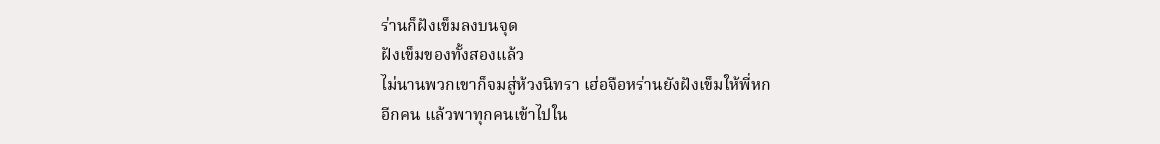ร่านก็ฝังเข็มลงบนจุด
ฝังเข็มของทั้งสองแล้ว
ไม่นานพวกเขาก็จมสู่ห้วงนิทรา เฮ่อจือหร่านยังฝังเข็มให้พี่หก
อีกคน แล้วพาทุกคนเข้าไปใน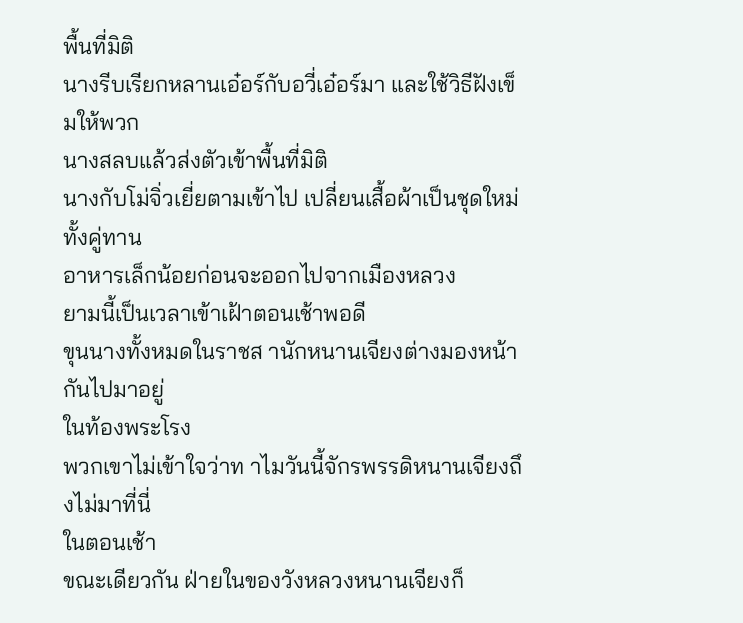พื้นที่มิติ
นางรีบเรียกหลานเอ๋อร์กับอวี่เอ๋อร์มา และใช้วิธีฝังเข็มให้พวก
นางสลบแล้วส่งตัวเข้าพื้นที่มิติ
นางกับโม่จิ่วเยี่ยตามเข้าไป เปลี่ยนเสื้อผ้าเป็นชุดใหม่ ทั้งคู่ทาน
อาหารเล็กน้อยก่อนจะออกไปจากเมืองหลวง
ยามนี้เป็นเวลาเข้าเฝ้าตอนเช้าพอดี
ขุนนางทั้งหมดในราชส านักหนานเจียงต่างมองหน้ากันไปมาอยู่
ในท้องพระโรง
พวกเขาไม่เข้าใจว่าท าไมวันนี้จักรพรรดิหนานเจียงถึงไม่มาที่นี่
ในตอนเช้า
ขณะเดียวกัน ฝ่ายในของวังหลวงหนานเจียงก็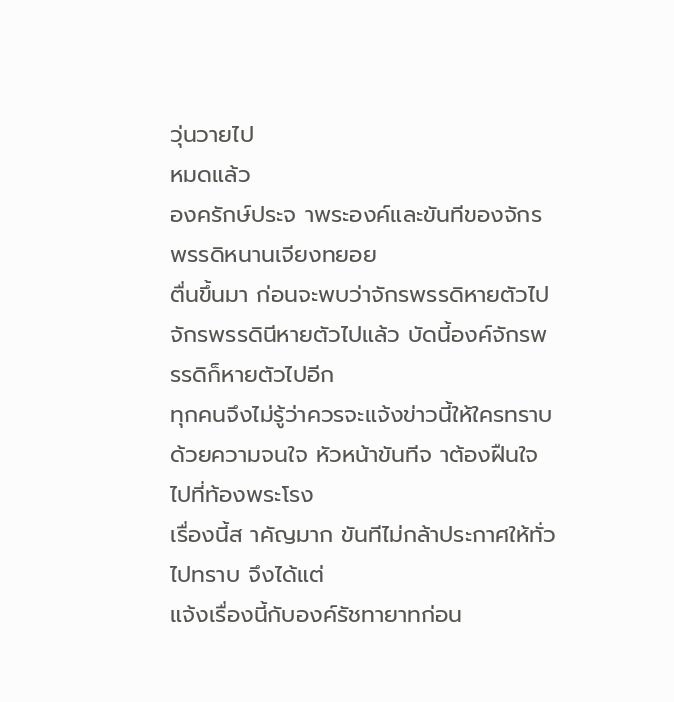วุ่นวายไป
หมดแล้ว
องครักษ์ประจ าพระองค์และขันทีของจักรพรรดิหนานเจียงทยอย
ตื่นขึ้นมา ก่อนจะพบว่าจักรพรรดิหายตัวไป
จักรพรรดินีหายตัวไปแล้ว บัดนี้องค์จักรพรรดิก็หายตัวไปอีก
ทุกคนจึงไม่รู้ว่าควรจะแจ้งข่าวนี้ให้ใครทราบ
ด้วยความจนใจ หัวหน้าขันทีจ าต้องฝืนใจไปที่ท้องพระโรง
เรื่องนี้ส าคัญมาก ขันทีไม่กล้าประกาศให้ทั่วไปทราบ จึงได้แต่
แจ้งเรื่องนี้กับองค์รัชทายาทก่อน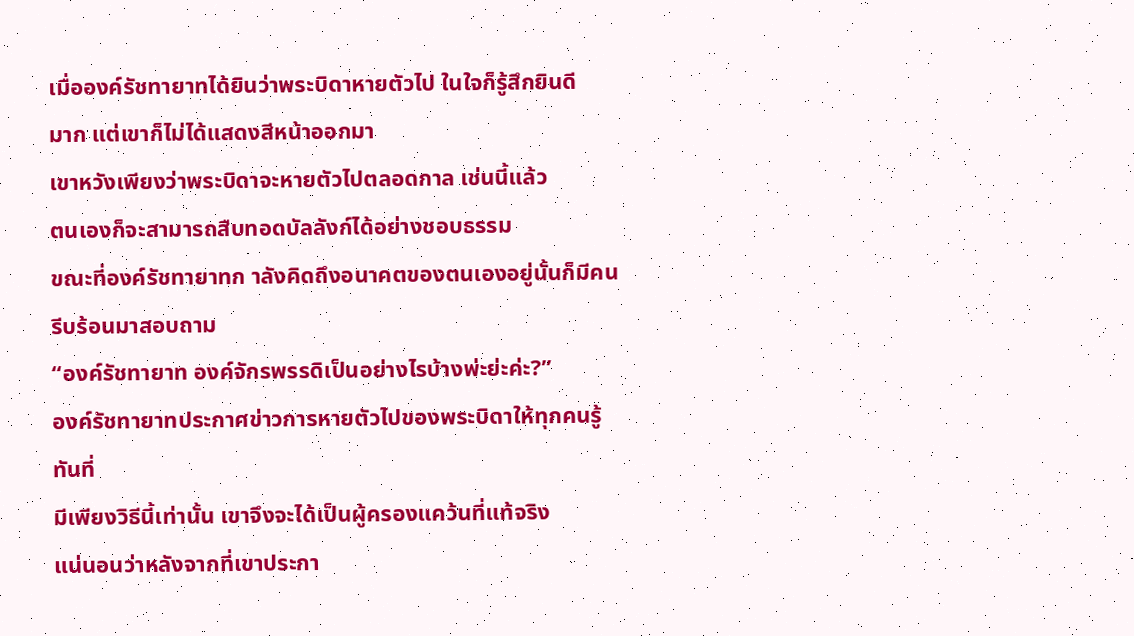เมื่อองค์รัชทายาทได้ยินว่าพระบิดาหายตัวไป ในใจก็รู้สึกยินดี
มาก แต่เขาก็ไม่ได้แสดงสีหน้าออกมา
เขาหวังเพียงว่าพระบิดาจะหายตัวไปตลอดกาล เช่นนี้แล้ว
ตนเองก็จะสามารถสืบทอดบัลลังก์ได้อย่างชอบธรรม
ขณะที่องค์รัชทายาทก าลังคิดถึงอนาคตของตนเองอยู่นั้นก็มีคน
รีบร้อนมาสอบถาม
“องค์รัชทายาท องค์จักรพรรดิเป็นอย่างไรบ้างพ่ะย่ะค่ะ?”
องค์รัชทายาทประกาศข่าวการหายตัวไปของพระบิดาให้ทุกคนรู้
ทันที่
มีเพียงวิธีนี้เท่านั้น เขาจึงจะได้เป็นผู้ครองแคว้นที่แท้จริง
แน่นอนว่าหลังจากที่เขาประกา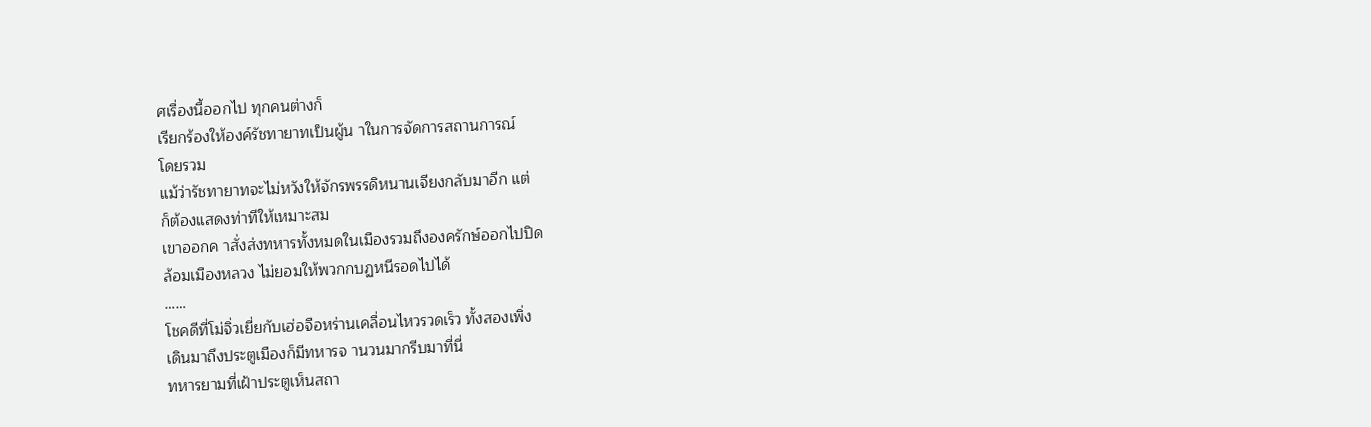ศเรื่องนี้ออกไป ทุกคนต่างก็
เรียกร้องให้องค์รัชทายาทเป็นผู้น าในการจัดการสถานการณ์
โดยรวม
แม้ว่ารัชทายาทจะไม่หวังให้จักรพรรดิหนานเจียงกลับมาอีก แต่
ก็ต้องแสดงท่าทีให้เหมาะสม
เขาออกค าสั่งส่งทหารทั้งหมดในเมืองรวมถึงองครักษ์ออกไปปิด
ล้อมเมืองหลวง ไม่ยอมให้พวกกบฏหนีรอดไปได้
……
โชคดีที่โม่จิ่วเยี่ยกับเฮ่อจือหร่านเคลื่อนไหวรวดเร็ว ทั้งสองเพิ่ง
เดินมาถึงประตูเมืองก็มีทหารจ านวนมากรีบมาที่นี่
ทหารยามที่เฝ้าประตูเห็นสถา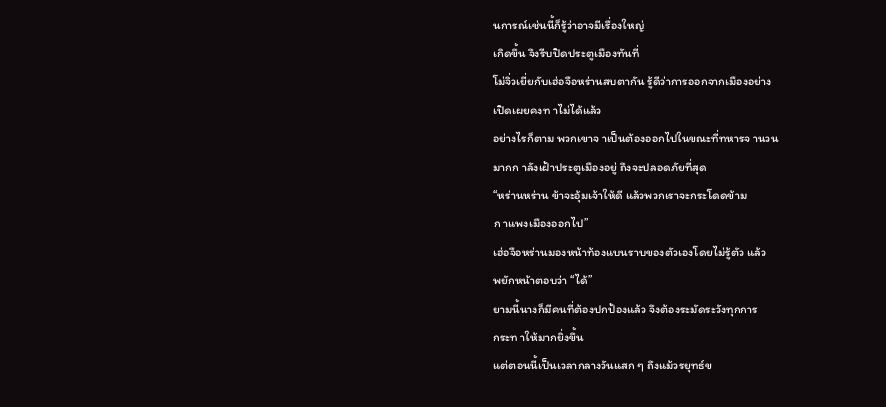นการณ์เช่นนี้ก็รู้ว่าอาจมีเรื่องใหญ่
เกิดขึ้น จึงรีบปิดประตูเมืองทันที่
โม่จิ่วเยี่ยกับเฮ่อจือหร่านสบตากัน รู้ดีว่าการออกจากเมืองอย่าง
เปิดเผยคงท าไม่ได้แล้ว
อย่างไรก็ตาม พวกเขาจ าเป็นต้องออกไปในขณะที่ทหารจ านวน
มากก าลังเฝ้าประตูเมืองอยู่ ถึงจะปลอดภัยที่สุด
“หร่านหร่าน ข้าจะอุ้มเจ้าให้ดี แล้วพวกเราจะกระโดดข้าม
ก าแพงเมืองออกไป”
เฮ่อจือหร่านมองหน้าท้องแบนราบของตัวเองโดยไม่รู้ตัว แล้ว
พยักหน้าตอบว่า “ได้”
ยามนี้นางก็มีคนที่ต้องปกป้องแล้ว จึงต้องระมัดระวังทุกการ
กระท าให้มากยิ่งขึ้น
แต่ตอนนี้เป็นเวลากลางวันแสก ๆ ถึงแม้วรยุทธ์ข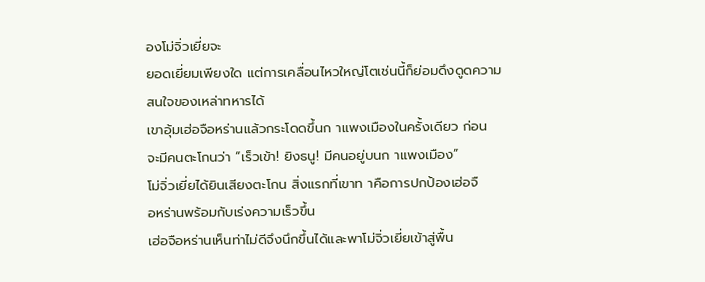องโม่จิ่วเยี่ยจะ
ยอดเยี่ยมเพียงใด แต่การเคลื่อนไหวใหญ่โตเช่นนี้ก็ย่อมดึงดูดความ
สนใจของเหล่าทหารได้
เขาอุ้มเฮ่อจือหร่านแล้วกระโดดขึ้นก าแพงเมืองในครั้งเดียว ก่อน
จะมีคนตะโกนว่า “เร็วเข้า! ยิงธนู! มีคนอยู่บนก าแพงเมือง”
โม่จิ่วเยี่ยได้ยินเสียงตะโกน สิ่งแรกที่เขาท าคือการปกป้องเฮ่อจื
อหร่านพร้อมกับเร่งความเร็วขึ้น
เฮ่อจือหร่านเห็นท่าไม่ดีจึงนึกขึ้นได้และพาโม่จิ่วเยี่ยเข้าสู่พื้น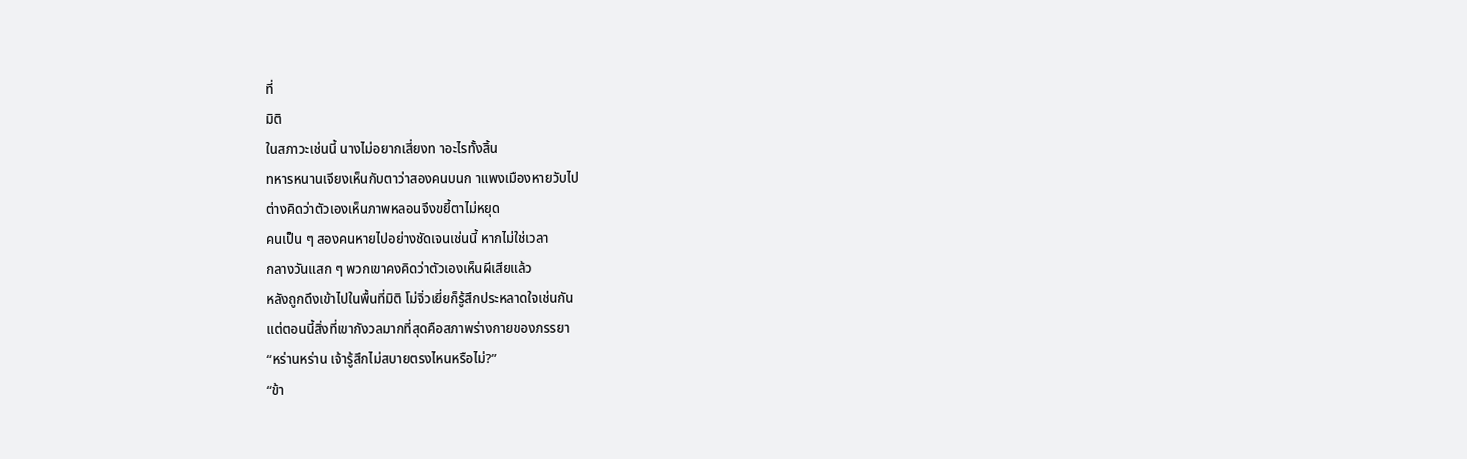ที่
มิติ
ในสภาวะเช่นนี้ นางไม่อยากเสี่ยงท าอะไรทั้งสิ้น
ทหารหนานเจียงเห็นกับตาว่าสองคนบนก าแพงเมืองหายวับไป
ต่างคิดว่าตัวเองเห็นภาพหลอนจึงขยี้ตาไม่หยุด
คนเป็น ๆ สองคนหายไปอย่างชัดเจนเช่นนี้ หากไม่ใช่เวลา
กลางวันแสก ๆ พวกเขาคงคิดว่าตัวเองเห็นผีเสียแล้ว
หลังถูกดึงเข้าไปในพื้นที่มิติ โม่จิ่วเยี่ยก็รู้สึกประหลาดใจเช่นกัน
แต่ตอนนี้สิ่งที่เขากังวลมากที่สุดคือสภาพร่างกายของภรรยา
“หร่านหร่าน เจ้ารู้สึกไม่สบายตรงไหนหรือไม่?”
“ข้า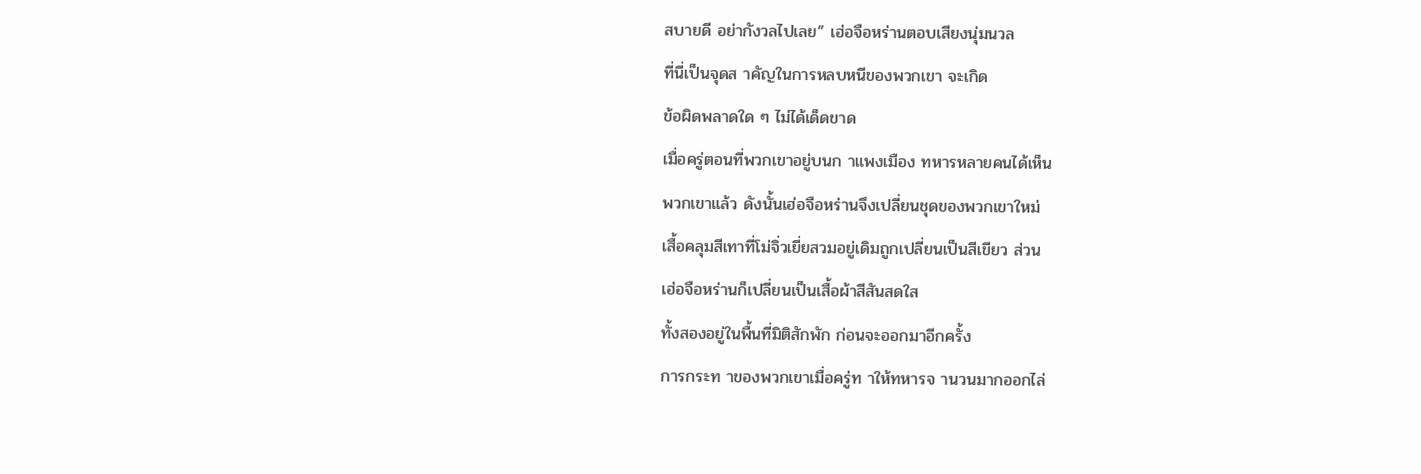สบายดี อย่ากังวลไปเลย” เฮ่อจือหร่านตอบเสียงนุ่มนวล
ที่นี่เป็นจุดส าคัญในการหลบหนีของพวกเขา จะเกิด
ข้อผิดพลาดใด ๆ ไม่ได้เด็ดขาด
เมื่อครู่ตอนที่พวกเขาอยู่บนก าแพงเมือง ทหารหลายคนได้เห็น
พวกเขาแล้ว ดังนั้นเฮ่อจือหร่านจึงเปลี่ยนชุดของพวกเขาใหม่
เสื้อคลุมสีเทาที่โม่จิ่วเยี่ยสวมอยู่เดิมถูกเปลี่ยนเป็นสีเขียว ส่วน
เฮ่อจือหร่านก็เปลี่ยนเป็นเสื้อผ้าสีสันสดใส
ทั้งสองอยู่ในพื้นที่มิติสักพัก ก่อนจะออกมาอีกครั้ง
การกระท าของพวกเขาเมื่อครู่ท าให้ทหารจ านวนมากออกไล่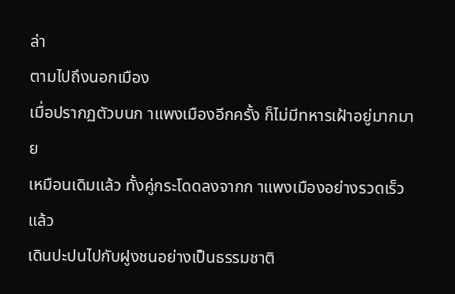ล่า
ตามไปถึงนอกเมือง
เมื่อปรากฏตัวบนก าแพงเมืองอีกครั้ง ก็ไม่มีทหารเฝ้าอยู่มากมาย
เหมือนเดิมแล้ว ทั้งคู่กระโดดลงจากก าแพงเมืองอย่างรวดเร็ว แล้ว
เดินปะปนไปกับฝูงชนอย่างเป็นธรรมชาติ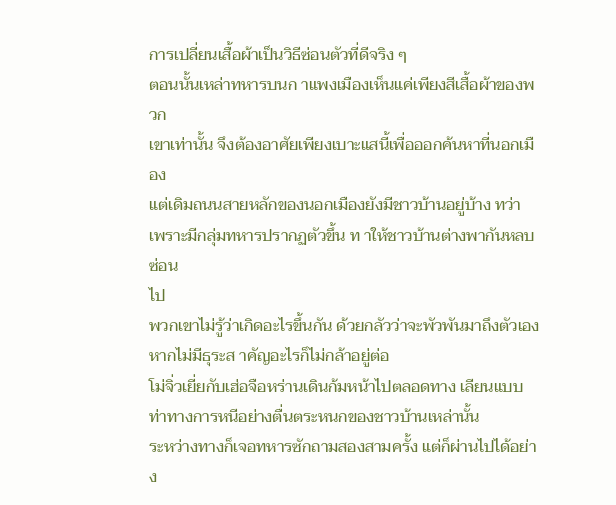การเปลี่ยนเสื้อผ้าเป็นวิธีซ่อนตัวที่ดีจริง ๆ
ตอนนั้นเหล่าทหารบนก าแพงเมืองเห็นแค่เพียงสีเสื้อผ้าของพวก
เขาเท่านั้น จึงต้องอาศัยเพียงเบาะแสนี้เพื่อออกค้นหาที่นอกเมือง
แต่เดิมถนนสายหลักของนอกเมืองยังมีชาวบ้านอยู่บ้าง ทว่า
เพราะมีกลุ่มทหารปรากฏตัวขึ้น ท าให้ชาวบ้านต่างพากันหลบซ่อน
ไป
พวกเขาไม่รู้ว่าเกิดอะไรขึ้นกัน ด้วยกลัวว่าจะพัวพันมาถึงตัวเอง
หากไม่มีธุระส าคัญอะไรก็ไม่กล้าอยู่ต่อ
โม่จิ่วเยี่ยกับเฮ่อจือหร่านเดินก้มหน้าไปตลอดทาง เลียนแบบ
ท่าทางการหนีอย่างตื่นตระหนกของชาวบ้านเหล่านั้น
ระหว่างทางก็เจอทหารซักถามสองสามครั้ง แต่ก็ผ่านไปได้อย่าง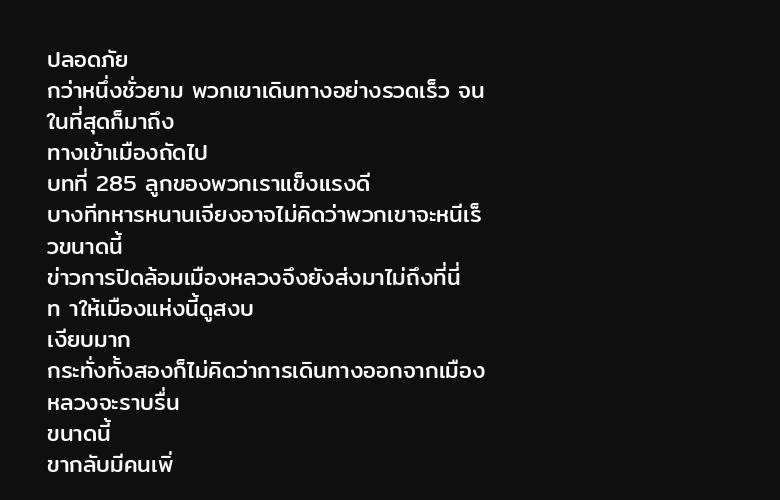ปลอดภัย
กว่าหนึ่งชั่วยาม พวกเขาเดินทางอย่างรวดเร็ว จนในที่สุดก็มาถึง
ทางเข้าเมืองถัดไป
บทที่ 285 ลูกของพวกเราแข็งแรงดี
บางทีทหารหนานเจียงอาจไม่คิดว่าพวกเขาจะหนีเร็วขนาดนี้
ข่าวการปิดล้อมเมืองหลวงจึงยังส่งมาไม่ถึงที่นี่ ท าให้เมืองแห่งนี้ดูสงบ
เงียบมาก
กระทั่งทั้งสองก็ไม่คิดว่าการเดินทางออกจากเมืองหลวงจะราบรื่น
ขนาดนี้
ขากลับมีคนเพิ่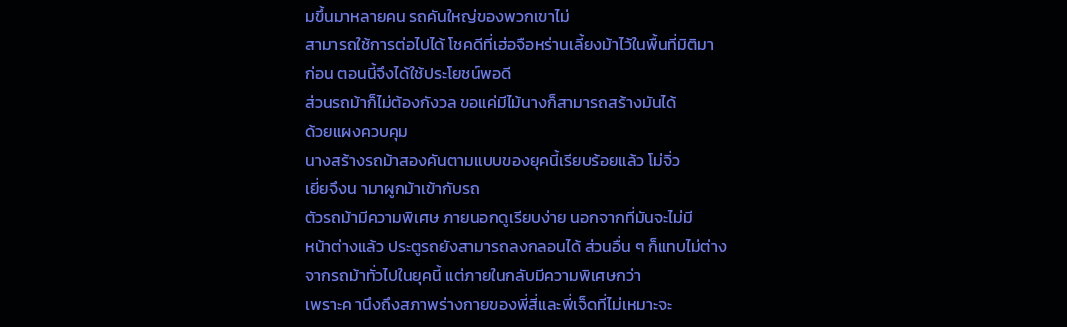มขึ้นมาหลายคน รถคันใหญ่ของพวกเขาไม่
สามารถใช้การต่อไปได้ โชคดีที่เฮ่อจือหร่านเลี้ยงม้าไว้ในพื้นที่มิติมา
ก่อน ตอนนี้จึงได้ใช้ประโยชน์พอดี
ส่วนรถม้าก็ไม่ต้องกังวล ขอแค่มีไม้นางก็สามารถสร้างมันได้
ด้วยแผงควบคุม
นางสร้างรถม้าสองคันตามแบบของยุคนี้เรียบร้อยแล้ว โม่จิ่ว
เยี่ยจึงน ามาผูกม้าเข้ากับรถ
ตัวรถม้ามีความพิเศษ ภายนอกดูเรียบง่าย นอกจากที่มันจะไม่มี
หน้าต่างแล้ว ประตูรถยังสามารถลงกลอนได้ ส่วนอื่น ๆ ก็แทบไม่ต่าง
จากรถม้าทั่วไปในยุคนี้ แต่ภายในกลับมีความพิเศษกว่า
เพราะค านึงถึงสภาพร่างกายของพี่สี่และพี่เจ็ดที่ไม่เหมาะจะ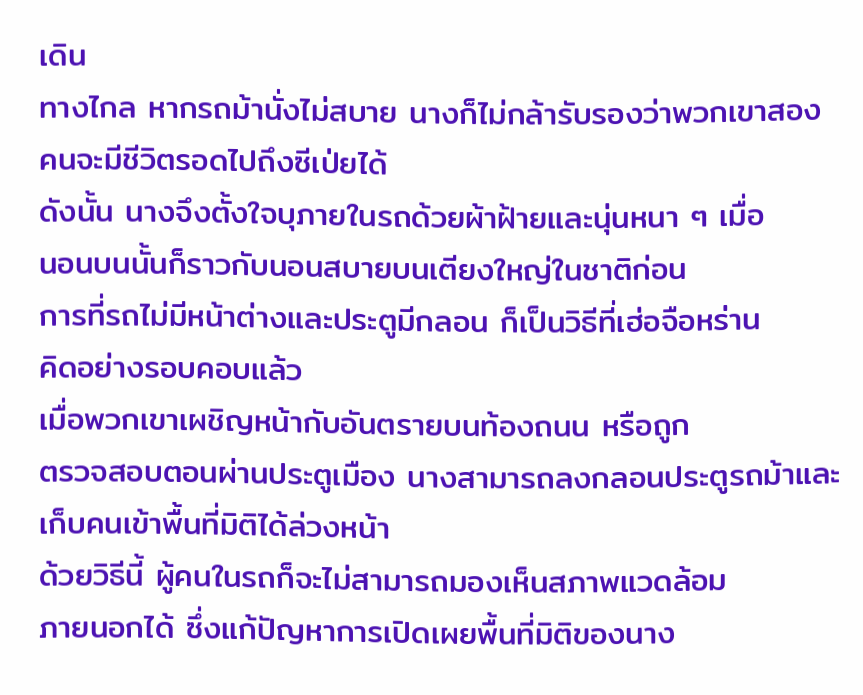เดิน
ทางไกล หากรถม้านั่งไม่สบาย นางก็ไม่กล้ารับรองว่าพวกเขาสอง
คนจะมีชีวิตรอดไปถึงซีเป่ยได้
ดังนั้น นางจึงตั้งใจบุภายในรถด้วยผ้าฝ้ายและนุ่นหนา ๆ เมื่อ
นอนบนนั้นก็ราวกับนอนสบายบนเตียงใหญ่ในชาติก่อน
การที่รถไม่มีหน้าต่างและประตูมีกลอน ก็เป็นวิธีที่เฮ่อจือหร่าน
คิดอย่างรอบคอบแล้ว
เมื่อพวกเขาเผชิญหน้ากับอันตรายบนท้องถนน หรือถูก
ตรวจสอบตอนผ่านประตูเมือง นางสามารถลงกลอนประตูรถม้าและ
เก็บคนเข้าพื้นที่มิติได้ล่วงหน้า
ด้วยวิธีนี้ ผู้คนในรถก็จะไม่สามารถมองเห็นสภาพแวดล้อม
ภายนอกได้ ซึ่งแก้ปัญหาการเปิดเผยพื้นที่มิติของนาง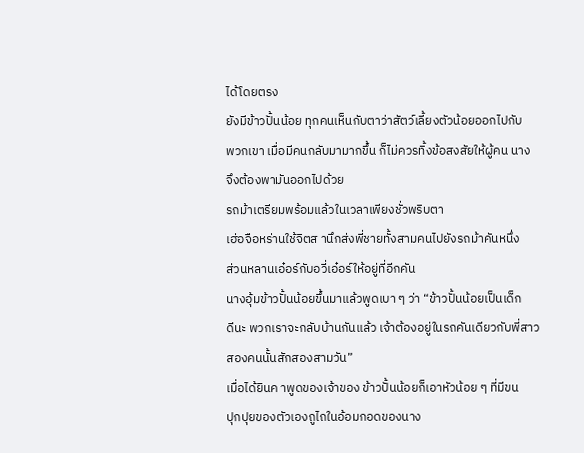ได้โดยตรง
ยังมีข้าวปั้นน้อย ทุกคนเห็นกับตาว่าสัตว์เลี้ยงตัวน้อยออกไปกับ
พวกเขา เมื่อมีคนกลับมามากขึ้น ก็ไม่ควรทิ้งข้อสงสัยให้ผู้คน นาง
จึงต้องพามันออกไปด้วย
รถม้าเตรียมพร้อมแล้วในเวลาเพียงชั่วพริบตา
เฮ่อจือหร่านใช้จิตส านึกส่งพี่ชายทั้งสามคนไปยังรถม้าคันหนึ่ง
ส่วนหลานเอ๋อร์กับอวี่เอ๋อร์ให้อยู่ที่อีกคัน
นางอุ้มข้าวปั้นน้อยขึ้นมาแล้วพูดเบา ๆ ว่า “ข้าวปั้นน้อยเป็นเด็ก
ดีนะ พวกเราจะกลับบ้านกันแล้ว เจ้าต้องอยู่ในรถคันเดียวกับพี่สาว
สองคนนั้นสักสองสามวัน”
เมื่อได้ยินค าพูดของเจ้าของ ข้าวปั้นน้อยก็เอาหัวน้อย ๆ ที่มีขน
ปุกปุยของตัวเองถูไถในอ้อมกอดของนาง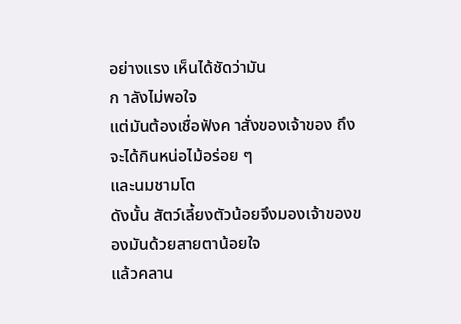อย่างแรง เห็นได้ชัดว่ามัน
ก าลังไม่พอใจ
แต่มันต้องเชื่อฟังค าสั่งของเจ้าของ ถึงจะได้กินหน่อไม้อร่อย ๆ
และนมชามโต
ดังนั้น สัตว์เลี้ยงตัวน้อยจึงมองเจ้าของของมันด้วยสายตาน้อยใจ
แล้วคลาน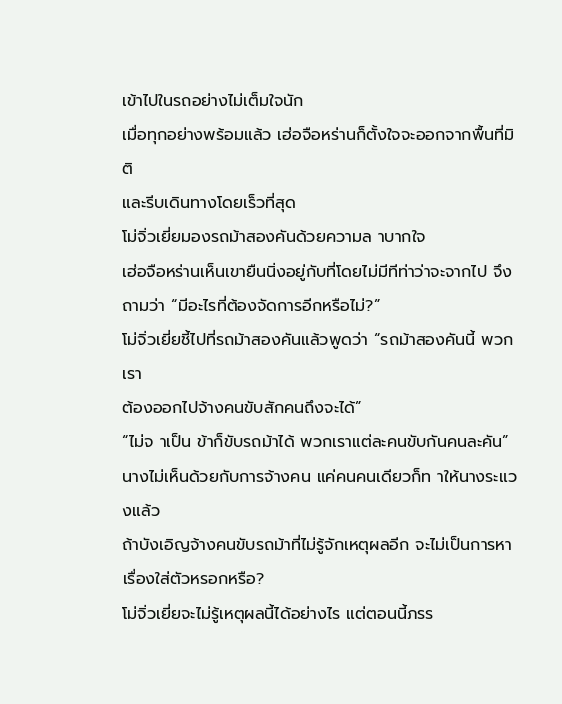เข้าไปในรถอย่างไม่เต็มใจนัก
เมื่อทุกอย่างพร้อมแล้ว เฮ่อจือหร่านก็ตั้งใจจะออกจากพื้นที่มิติ
และรีบเดินทางโดยเร็วที่สุด
โม่จิ่วเยี่ยมองรถม้าสองคันด้วยความล าบากใจ
เฮ่อจือหร่านเห็นเขายืนนิ่งอยู่กับที่โดยไม่มีทีท่าว่าจะจากไป จึง
ถามว่า “มีอะไรที่ต้องจัดการอีกหรือไม่?”
โม่จิ่วเยี่ยชี้ไปที่รถม้าสองคันแล้วพูดว่า “รถม้าสองคันนี้ พวกเรา
ต้องออกไปจ้างคนขับสักคนถึงจะได้”
“ไม่จ าเป็น ข้าก็ขับรถม้าได้ พวกเราแต่ละคนขับกันคนละคัน”
นางไม่เห็นด้วยกับการจ้างคน แค่คนคนเดียวก็ท าให้นางระแวงแล้ว
ถ้าบังเอิญจ้างคนขับรถม้าที่ไม่รู้จักเหตุผลอีก จะไม่เป็นการหา
เรื่องใส่ตัวหรอกหรือ?
โม่จิ่วเยี่ยจะไม่รู้เหตุผลนี้ได้อย่างไร แต่ตอนนี้ภรร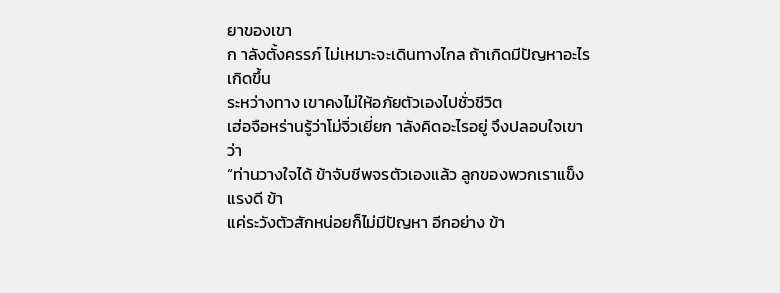ยาของเขา
ก าลังตั้งครรภ์ ไม่เหมาะจะเดินทางไกล ถ้าเกิดมีปัญหาอะไรเกิดขึ้น
ระหว่างทาง เขาคงไม่ให้อภัยตัวเองไปชั่วชีวิต
เฮ่อจือหร่านรู้ว่าโม่จิ่วเยี่ยก าลังคิดอะไรอยู่ จึงปลอบใจเขาว่า
“ท่านวางใจได้ ข้าจับชีพจรตัวเองแล้ว ลูกของพวกเราแข็งแรงดี ข้า
แค่ระวังตัวสักหน่อยก็ไม่มีปัญหา อีกอย่าง ข้า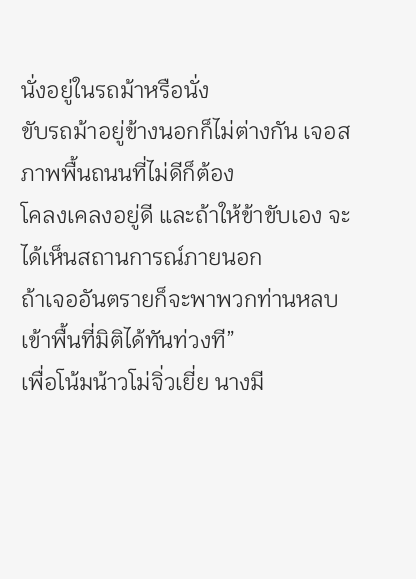นั่งอยู่ในรถม้าหรือนั่ง
ขับรถม้าอยู่ข้างนอกก็ไม่ต่างกัน เจอสภาพพื้นถนนที่ไม่ดีก็ต้อง
โคลงเคลงอยู่ดี และถ้าให้ข้าขับเอง จะได้เห็นสถานการณ์ภายนอก
ถ้าเจออันตรายก็จะพาพวกท่านหลบเข้าพื้นที่มิติได้ทันท่วงที”
เพื่อโน้มน้าวโม่จิ่วเยี่ย นางมี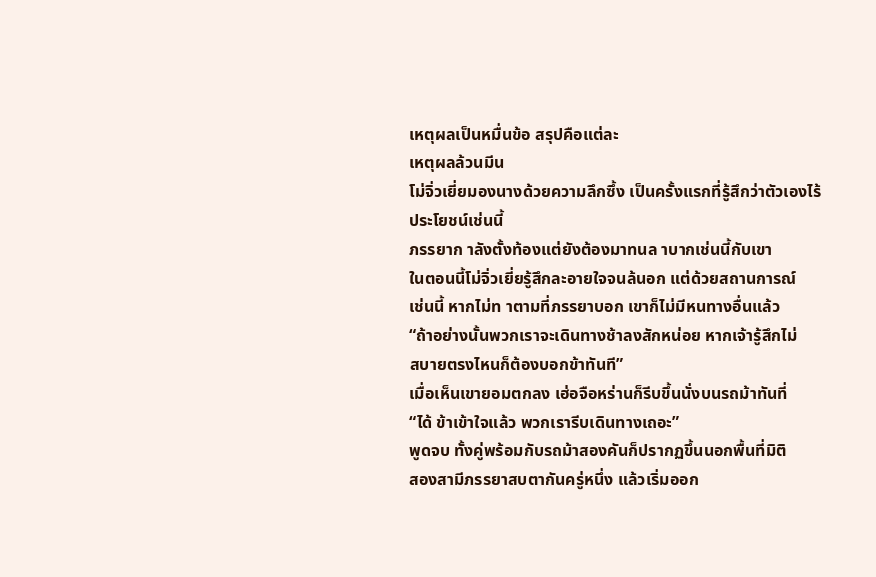เหตุผลเป็นหมื่นข้อ สรุปคือแต่ละ
เหตุผลล้วนมีน
โม่จิ่วเยี่ยมองนางด้วยความลึกซึ้ง เป็นครั้งแรกที่รู้สึกว่าตัวเองไร้
ประโยชน์เช่นนี้
ภรรยาก าลังตั้งท้องแต่ยังต้องมาทนล าบากเช่นนี้กับเขา
ในตอนนี้โม่จิ่วเยี่ยรู้สึกละอายใจจนล้นอก แต่ด้วยสถานการณ์
เช่นนี้ หากไม่ท าตามที่ภรรยาบอก เขาก็ไม่มีหนทางอื่นแล้ว
“ถ้าอย่างนั้นพวกเราจะเดินทางช้าลงสักหน่อย หากเจ้ารู้สึกไม่
สบายตรงไหนก็ต้องบอกข้าทันที”
เมื่อเห็นเขายอมตกลง เฮ่อจือหร่านก็รีบขึ้นนั่งบนรถม้าทันที่
“ได้ ข้าเข้าใจแล้ว พวกเรารีบเดินทางเถอะ”
พูดจบ ทั้งคู่พร้อมกับรถม้าสองคันก็ปรากฏขึ้นนอกพื้นที่มิติ
สองสามีภรรยาสบตากันครู่หนึ่ง แล้วเริ่มออก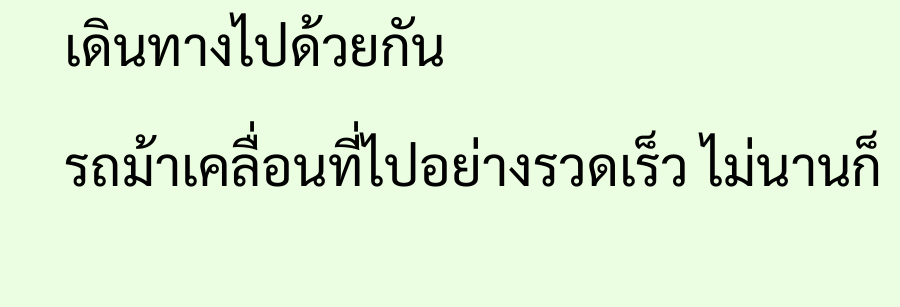เดินทางไปด้วยกัน
รถม้าเคลื่อนที่ไปอย่างรวดเร็ว ไม่นานก็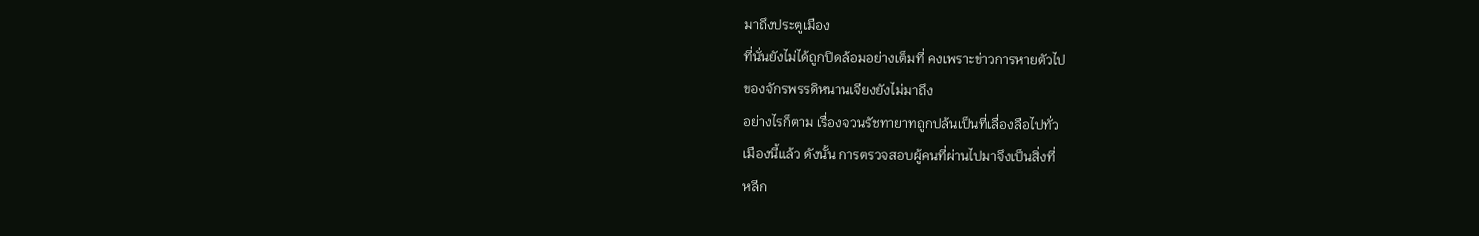มาถึงประตูเมือง
ที่นั่นยังไม่ได้ถูกปิดล้อมอย่างเต็มที่ คงเพราะข่าวการหายตัวไป
ของจักรพรรดิหนานเจียงยังไม่มาถึง
อย่างไรก็ตาม เรื่องจวนรัชทายาทถูกปล้นเป็นที่เลื่องลือไปทั่ว
เมืองนี้แล้ว ดังนั้น การตรวจสอบผู้คนที่ผ่านไปมาจึงเป็นสิ่งที่
หลีก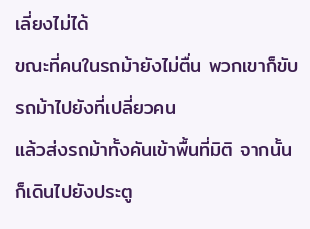เลี่ยงไม่ได้
ขณะที่คนในรถม้ายังไม่ตื่น พวกเขาก็ขับรถม้าไปยังที่เปลี่ยวคน
แล้วส่งรถม้าทั้งคันเข้าพื้นที่มิติ จากนั้นก็เดินไปยังประตู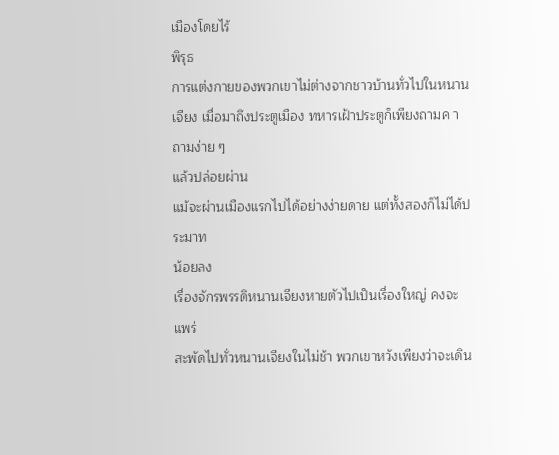เมืองโดยไร้
พิรุธ
การแต่งกายของพวกเขาไม่ต่างจากชาวบ้านทั่วไปในหนาน
เจียง เมื่อมาถึงประตูเมือง ทหารเฝ้าประตูก็เพียงถามค าถามง่าย ๆ
แล้วปล่อยผ่าน
แม้จะผ่านเมืองแรกไปได้อย่างง่ายดาย แต่ทั้งสองก็ไม่ได้ประมาท
น้อยลง
เรื่องจักรพรรดิหนานเจียงหายตัวไปเป็นเรื่องใหญ่ คงจะแพร่
สะพัดไปทั่วหนานเจียงในไม่ช้า พวกเขาหวังเพียงว่าจะเดิน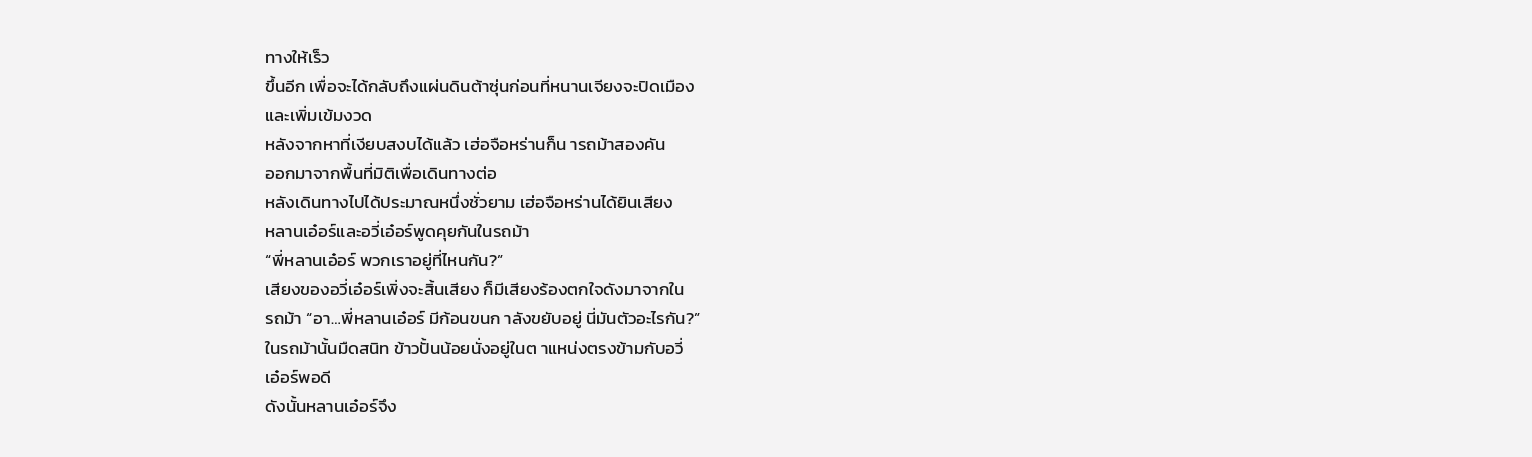ทางให้เร็ว
ขึ้นอีก เพื่อจะได้กลับถึงแผ่นดินต้าซุ่นก่อนที่หนานเจียงจะปิดเมือง
และเพิ่มเข้มงวด
หลังจากหาที่เงียบสงบได้แล้ว เฮ่อจือหร่านก็น ารถม้าสองคัน
ออกมาจากพื้นที่มิติเพื่อเดินทางต่อ
หลังเดินทางไปได้ประมาณหนึ่งชั่วยาม เฮ่อจือหร่านได้ยินเสียง
หลานเอ๋อร์และอวี่เอ๋อร์พูดคุยกันในรถม้า
“พี่หลานเอ๋อร์ พวกเราอยู่ที่ไหนกัน?”
เสียงของอวี่เอ๋อร์เพิ่งจะสิ้นเสียง ก็มีเสียงร้องตกใจดังมาจากใน
รถม้า “อา…พี่หลานเอ๋อร์ มีก้อนขนก าลังขยับอยู่ นี่มันตัวอะไรกัน?”
ในรถม้านั้นมืดสนิท ข้าวปั้นน้อยนั่งอยู่ในต าแหน่งตรงข้ามกับอวี่
เอ๋อร์พอดี
ดังนั้นหลานเอ๋อร์จึง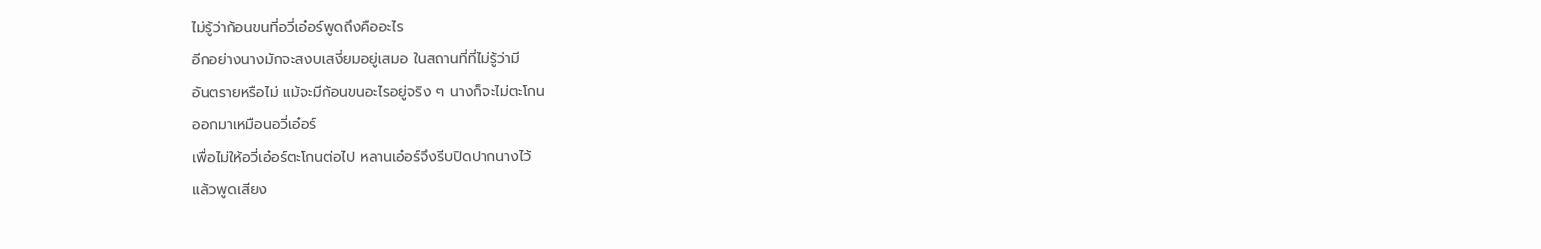ไม่รู้ว่าก้อนขนที่อวี่เอ๋อร์พูดถึงคืออะไร
อีกอย่างนางมักจะสงบเสงี่ยมอยู่เสมอ ในสถานที่ที่ไม่รู้ว่ามี
อันตรายหรือไม่ แม้จะมีก้อนขนอะไรอยู่จริง ๆ นางก็จะไม่ตะโกน
ออกมาเหมือนอวี่เอ๋อร์
เพื่อไม่ให้อวี่เอ๋อร์ตะโกนต่อไป หลานเอ๋อร์จึงรีบปิดปากนางไว้
แล้วพูดเสียง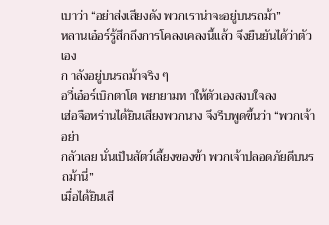เบาว่า “อย่าส่งเสียงดัง พวกเราน่าจะอยู่บนรถม้า”
หลานเอ๋อร์รู้สึกถึงการโคลงเคลงนี้แล้ว จึงยืนยันได้ว่าตัวเอง
ก าลังอยู่บนรถม้าจริง ๆ
อวี่เอ๋อร์เบิกตาโต พยายามท าให้ตัวเองสงบใจลง
เฮ่อจือหร่านได้ยินเสียงพวกนาง จึงรีบพูดขึ้นว่า “พวกเจ้าอย่า
กลัวเลย นั่นเป็นสัตว์เลี้ยงของข้า พวกเจ้าปลอดภัยดีบนรถม้านี่”
เมื่อได้ยินเสี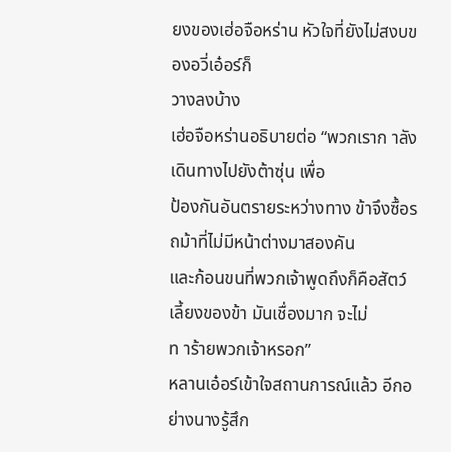ยงของเฮ่อจือหร่าน หัวใจที่ยังไม่สงบของอวี่เอ๋อร์ก็
วางลงบ้าง
เฮ่อจือหร่านอธิบายต่อ “พวกเราก าลังเดินทางไปยังต้าซุ่น เพื่อ
ป้องกันอันตรายระหว่างทาง ข้าจึงซื้อรถม้าที่ไม่มีหน้าต่างมาสองคัน
และก้อนขนที่พวกเจ้าพูดถึงก็คือสัตว์เลี้ยงของข้า มันเชื่องมาก จะไม่
ท าร้ายพวกเจ้าหรอก”
หลานเอ๋อร์เข้าใจสถานการณ์แล้ว อีกอย่างนางรู้สึก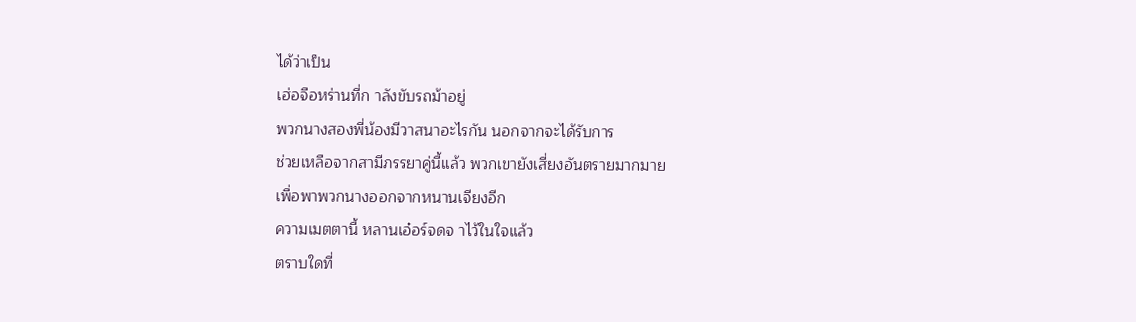ได้ว่าเป็น
เฮ่อจือหร่านที่ก าลังขับรถม้าอยู่
พวกนางสองพี่น้องมีวาสนาอะไรกัน นอกจากจะได้รับการ
ช่วยเหลือจากสามีภรรยาคู่นี้แล้ว พวกเขายังเสี่ยงอันตรายมากมาย
เพื่อพาพวกนางออกจากหนานเจียงอีก
ความเมตตานี้ หลานเอ๋อร์จดจ าไว้ในใจแล้ว
ตราบใดที่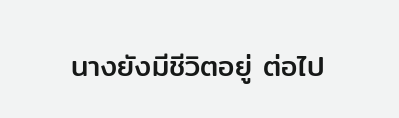นางยังมีชีวิตอยู่ ต่อไป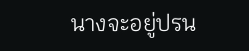นางจะอยู่ปรน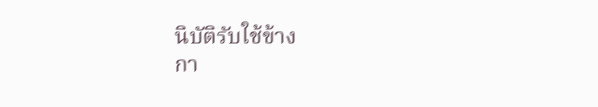นิบัติรับใช้ข้าง
กา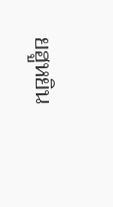ยฮูหยิน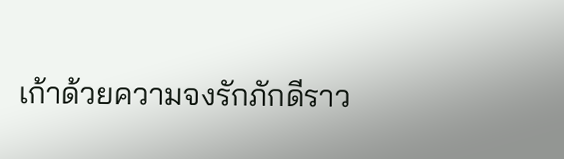เก้าด้วยความจงรักภักดีราว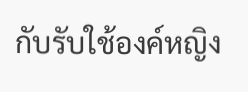กับรับใช้องค์หญิง